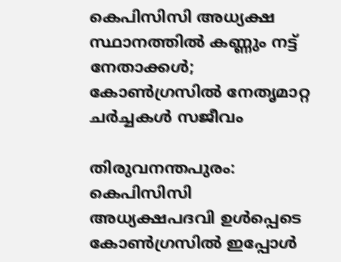കെപിസിസി അധ്യക്ഷ സ്ഥാനത്തിൽ കണ്ണും നട്ട് നേതാക്കൾ; കോൺഗ്രസിൽ നേതൃമാറ്റ ചർച്ചകൾ സജീവം

തിരുവനന്തപുരം: കെപിസിസി അധ്യക്ഷപദവി ഉൾപ്പെടെ കോൺഗ്രസിൽ ഇപ്പോൾ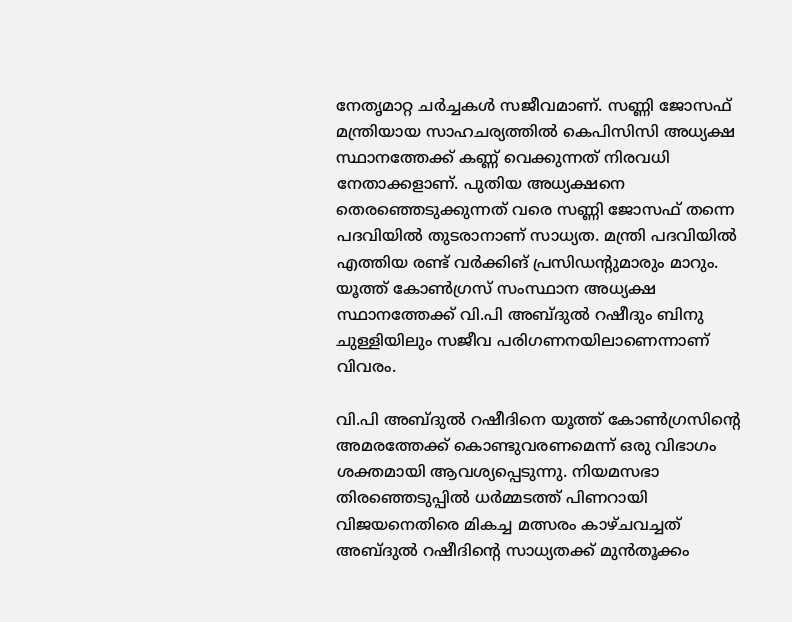നേതൃമാറ്റ ചർച്ചകൾ സജീവമാണ്. സണ്ണി ജോസഫ് മന്ത്രിയായ സാഹചര്യത്തിൽ കെപിസിസി അധ്യക്ഷ സ്ഥാനത്തേക്ക് കണ്ണ് വെക്കുന്നത് നിരവധി നേതാക്കളാണ്. പുതിയ അധ്യക്ഷനെ തെരഞ്ഞെടുക്കുന്നത് വരെ സണ്ണി ജോസഫ് തന്നെ പദവിയിൽ തുടരാനാണ് സാധ്യത. മന്ത്രി പദവിയിൽ എത്തിയ രണ്ട് വർക്കിങ് പ്രസിഡന്‍റുമാരും മാറും. യൂത്ത് കോൺഗ്രസ് സംസ്ഥാന അധ്യക്ഷ സ്ഥാനത്തേക്ക് വി.പി അബ്ദുൽ റഷീദും ബിനു ചുള്ളിയിലും സജീവ പരിഗണനയിലാണെന്നാണ് വിവരം.

വി.പി അബ്ദുൽ റഷീദിനെ യൂത്ത് കോൺഗ്രസിന്റെ അമരത്തേക്ക് കൊണ്ടുവരണമെന്ന് ഒരു വിഭാഗം ശക്തമായി ആവശ്യപ്പെടുന്നു. നിയമസഭാ തിരഞ്ഞെടുപ്പിൽ ധർമ്മടത്ത് പിണറായി വിജയനെതിരെ മികച്ച മത്സരം കാഴ്ചവച്ചത് അബ്ദുൽ റഷീദിന്റെ സാധ്യതക്ക് മുൻതൂക്കം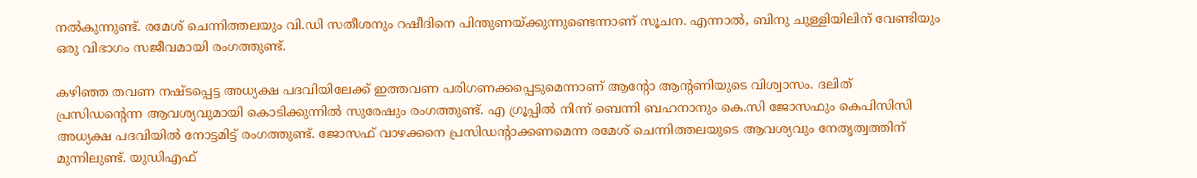നൽകുന്നുണ്ട്. രമേശ് ചെന്നിത്തലയും വി.ഡി സതീശനും റഷീദിനെ പിന്തുണയ്ക്കുന്നുണ്ടെന്നാണ് സൂചന. എന്നാൽ, ബിനു ചുള്ളിയിലിന് വേണ്ടിയും ഒരു വിഭാഗം സജീവമായി രംഗത്തുണ്ട്.

കഴിഞ്ഞ തവണ നഷ്ടപ്പെട്ട അധ്യക്ഷ പദവിയിലേക്ക് ഇത്തവണ പരിഗണക്കപ്പെടുമെന്നാണ് ആന്‍റോ ആന്‍റണിയുടെ വിശ്വാസം. ദലിത് പ്രസിഡന്‍റെന്ന ആവശ്യവുമായി കൊടിക്കുന്നിൽ സുരേഷും രംഗത്തുണ്ട്. എ ഗ്രൂപ്പിൽ നിന്ന് ബെന്നി ബഹനാനും കെ.സി ജോസഫും കെപിസിസി അധ്യക്ഷ പദവിയിൽ നോട്ടമിട്ട് രംഗത്തുണ്ട്. ജോസഫ് വാഴക്കനെ പ്രസിഡന്‍റാക്കണമെന്ന രമേശ് ചെന്നിത്തലയുടെ ആവശ്യവും നേതൃത്വത്തിന് മുന്നിലുണ്ട്. യുഡിഎഫ്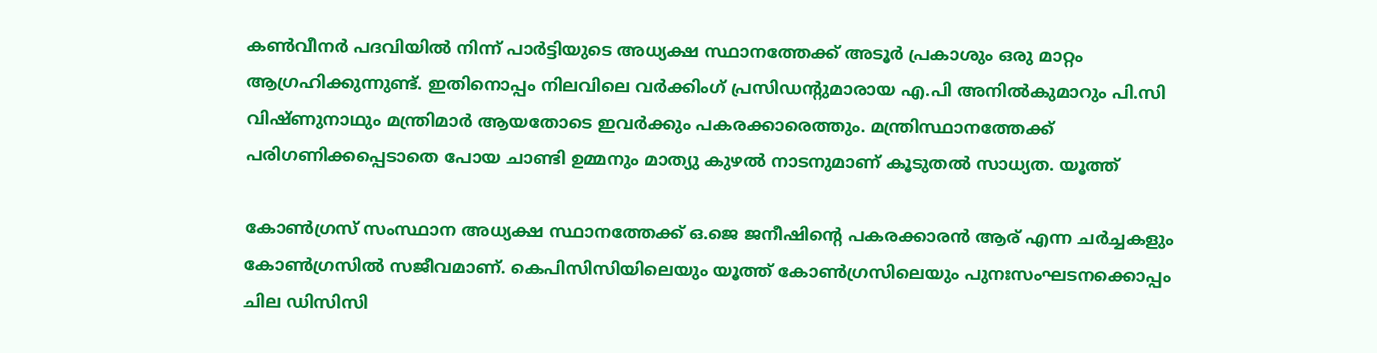കൺവീനർ പദവിയിൽ നിന്ന് പാർട്ടിയുടെ അധ്യക്ഷ സ്ഥാനത്തേക്ക് അടൂർ പ്രകാശും ഒരു മാറ്റം ആഗ്രഹിക്കുന്നുണ്ട്. ഇതിനൊപ്പം നിലവിലെ വർക്കിംഗ് പ്രസിഡന്‍റുമാരായ എ.പി അനിൽകുമാറും പി.സി വിഷ്ണുനാഥും മന്ത്രിമാർ ആയതോടെ ഇവർക്കും പകരക്കാരെത്തും. മന്ത്രിസ്ഥാനത്തേക്ക് പരിഗണിക്കപ്പെടാതെ പോയ ചാണ്ടി ഉമ്മനും മാത്യു കുഴൽ നാടനുമാണ് കൂടുതൽ സാധ്യത. യൂത്ത്

കോൺഗ്രസ് സംസ്ഥാന അധ്യക്ഷ സ്ഥാനത്തേക്ക് ഒ.ജെ ജനീഷിന്റെ പകരക്കാരൻ ആര് എന്ന ചർച്ചകളും കോൺഗ്രസിൽ സജീവമാണ്. കെപിസിസിയിലെയും യൂത്ത് കോൺഗ്രസിലെയും പുനഃസംഘടനക്കൊപ്പം ചില ഡിസിസി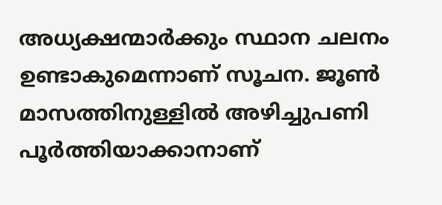അധ്യക്ഷന്മാർക്കും സ്ഥാന ചലനം ഉണ്ടാകുമെന്നാണ് സൂചന. ജൂൺ മാസത്തിനുള്ളിൽ അഴിച്ചുപണി പൂർത്തിയാക്കാനാണ്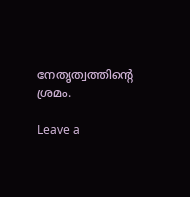നേതൃത്വത്തിന്റെ ശ്രമം.

Leave a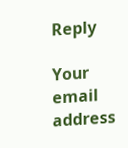Reply

Your email address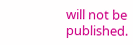will not be published.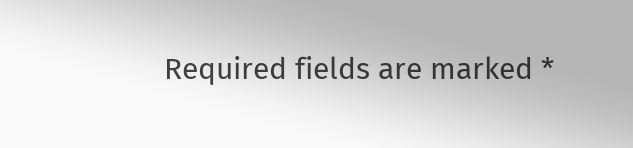Required fields are marked *